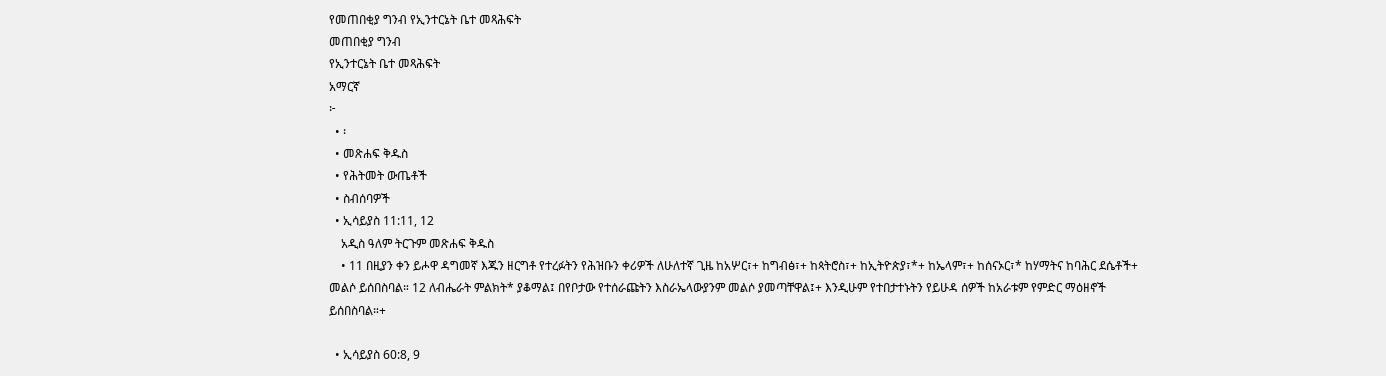የመጠበቂያ ግንብ የኢንተርኔት ቤተ መጻሕፍት
መጠበቂያ ግንብ
የኢንተርኔት ቤተ መጻሕፍት
አማርኛ
፦
  • ፡
  • መጽሐፍ ቅዱስ
  • የሕትመት ውጤቶች
  • ስብሰባዎች
  • ኢሳይያስ 11:11, 12
    አዲስ ዓለም ትርጉም መጽሐፍ ቅዱስ
    • 11 በዚያን ቀን ይሖዋ ዳግመኛ እጁን ዘርግቶ የተረፉትን የሕዝቡን ቀሪዎች ለሁለተኛ ጊዜ ከአሦር፣+ ከግብፅ፣+ ከጳትሮስ፣+ ከኢትዮጵያ፣*+ ከኤላም፣+ ከሰናኦር፣* ከሃማትና ከባሕር ደሴቶች+ መልሶ ይሰበስባል። 12 ለብሔራት ምልክት* ያቆማል፤ በየቦታው የተሰራጩትን እስራኤላውያንም መልሶ ያመጣቸዋል፤+ እንዲሁም የተበታተኑትን የይሁዳ ሰዎች ከአራቱም የምድር ማዕዘኖች ይሰበስባል።+

  • ኢሳይያስ 60:8, 9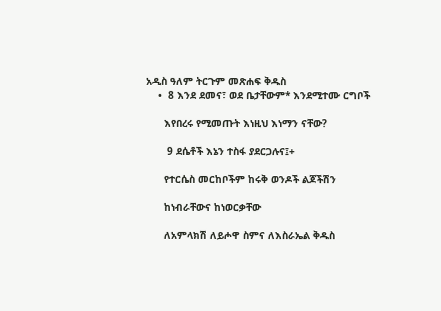አዲስ ዓለም ትርጉም መጽሐፍ ቅዱስ
    •  8 እንደ ደመና፣ ወደ ቤታቸውም* እንደሚተሙ ርግቦች

      እየበረሩ የሚመጡት እነዚህ እነማን ናቸው?

       9 ደሴቶች እኔን ተስፋ ያደርጋሉና፤+

      የተርሴስ መርከቦችም ከሩቅ ወንዶች ልጆችሽን

      ከነብራቸውና ከነወርቃቸው

      ለአምላክሽ ለይሖዋ ስምና ለእስራኤል ቅዱስ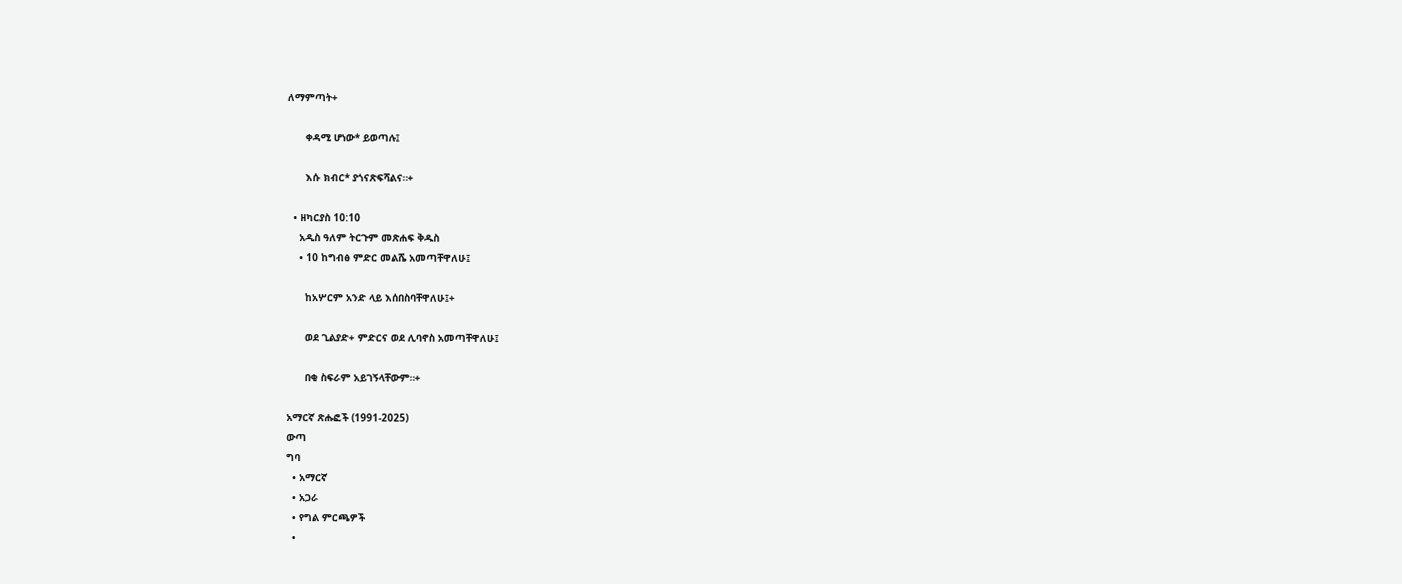ለማምጣት+

      ቀዳሚ ሆነው* ይወጣሉ፤

      እሱ ክብር* ያጎናጽፍሻልና።+

  • ዘካርያስ 10:10
    አዲስ ዓለም ትርጉም መጽሐፍ ቅዱስ
    • 10 ከግብፅ ምድር መልሼ አመጣቸዋለሁ፤

      ከአሦርም አንድ ላይ እሰበስባቸዋለሁ፤+

      ወደ ጊልያድ+ ምድርና ወደ ሊባኖስ አመጣቸዋለሁ፤

      በቂ ስፍራም አይገኝላቸውም።+

አማርኛ ጽሑፎች (1991-2025)
ውጣ
ግባ
  • አማርኛ
  • አጋራ
  • የግል ምርጫዎች
  •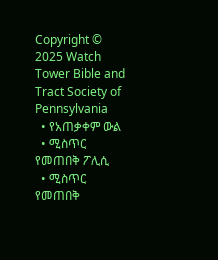Copyright © 2025 Watch Tower Bible and Tract Society of Pennsylvania
  • የአጠቃቀም ውል
  • ሚስጥር የመጠበቅ ፖሊሲ
  • ሚስጥር የመጠበቅ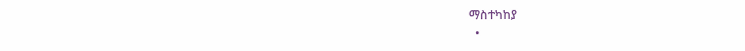ማስተካከያ
  •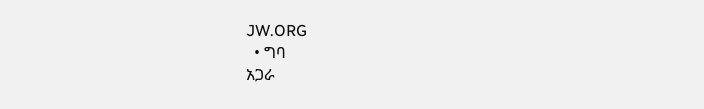JW.ORG
  • ግባ
አጋራ